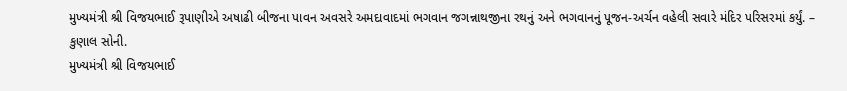મુખ્યમંત્રી શ્રી વિજયભાઈ રૂપાણીએ અષાઢી બીજના પાવન અવસરે અમદાવાદમાં ભગવાન જગન્નાથજીના રથનું અને ભગવાનનું પૂજન-અર્ચન વહેલી સવારે મંદિર પરિસરમાં કર્યું. – કુણાલ સોની.
મુખ્યમંત્રી શ્રી વિજયભાઈ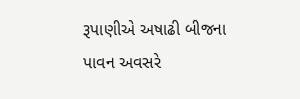રૂપાણીએ અષાઢી બીજના પાવન અવસરે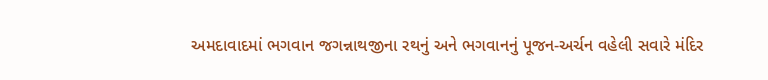અમદાવાદમાં ભગવાન જગન્નાથજીના રથનું અને ભગવાનનું પૂજન-અર્ચન વહેલી સવારે મંદિર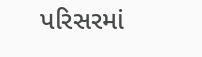પરિસરમાં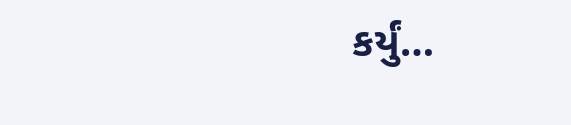કર્યું…